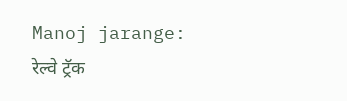Manoj jarange: रेल्वे ट्रॅक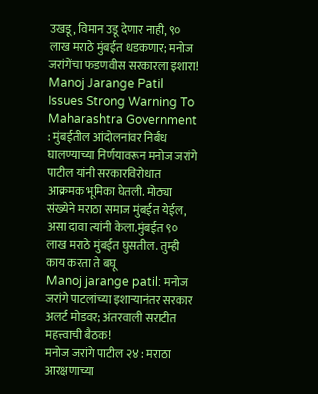उखडू, विमान उडू देणार नाही, ९० लाख मराठे मुंबईत धडकणार; मनोज जरांगेंचा फडणवीस सरकारला इशारा!
Manoj Jarange Patil Issues Strong Warning To Maharashtra Government : मुंबईतील आंदोलनांवर निर्बंध घालण्याच्या निर्णयावरून मनोज जरांगे पाटील यांनी सरकारविरोधात आक्रमक भूमिका घेतली. मोठ्या संख्येने मराठा समाज मुंबईत येईल, असा दावा त्यांनी केला.मुंबईत ९० लाख मराठे मुंबईत घुसतील. तुम्ही काय करता ते बघू
Manoj jarange patil: मनोज जरांगे पाटलांच्या इशाऱ्यानंतर सरकार अलर्ट मोडवर; अंतरवाली सराटीत महत्त्वाची बैठक!
मनोज जरांगे पाटील २४ : मराठा आरक्षणाच्या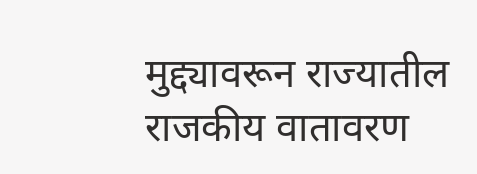मुद्द्यावरून राज्यातील राजकीय वातावरण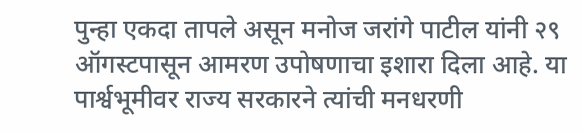पुन्हा एकदा तापले असून मनोज जरांगे पाटील यांनी २९ ऑगस्टपासून आमरण उपोषणाचा इशारा दिला आहे. या पार्श्वभूमीवर राज्य सरकारने त्यांची मनधरणी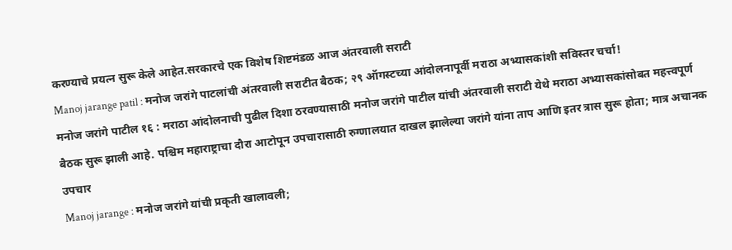करण्याचे प्रयत्न सुरू केले आहेत.सरकारचे एक विशेष शिष्टमंडळ आज अंतरवाली सराटी
Manoj jarange patil : मनोज जरांगे पाटलांची अंतरवाली सराटीत बैठक; २९ ऑगस्टच्या आंदोलनापूर्वी मराठा अभ्यासकांशी सविस्तर चर्चा!
मनोज जरांगे पाटील १६ : मराठा आंदोलनाची पुढील दिशा ठरवण्यासाठी मनोज जरांगे पाटील यांची अंतरवाली सराटी येथे मराठा अभ्यासकांसोबत महत्त्वपूर्ण बैठक सुरू झाली आहे. पश्चिम महाराष्ट्राचा दौरा आटोपून उपचारासाठी रुग्णालयात दाखल झालेल्या जरांगे यांना ताप आणि इतर त्रास सुरू होता; मात्र अचानक उपचार
Manoj jarange : मनोज जरांगे यांची प्रकृती खालावली;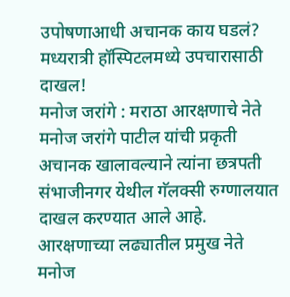उपोषणाआधी अचानक काय घडलं? मध्यरात्री हॉस्पिटलमध्ये उपचारासाठी दाखल!
मनोज जरांगे : मराठा आरक्षणाचे नेते मनोज जरांगे पाटील यांची प्रकृती अचानक खालावल्याने त्यांना छत्रपती संभाजीनगर येथील गॅलक्सी रुग्णालयात दाखल करण्यात आले आहे. आरक्षणाच्या लढ्यातील प्रमुख नेते मनोज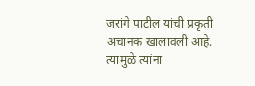जरांगे पाटील यांची प्रकृती अचानक खालावली आहे. त्यामुळे त्यांना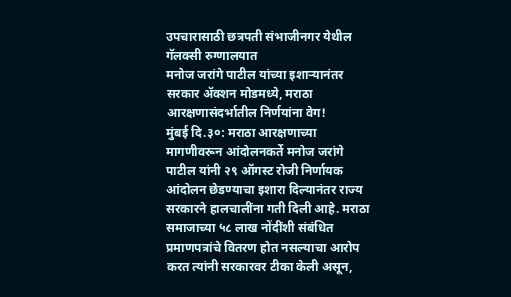उपचारासाठी छत्रपती संभाजीनगर येथील गॅलक्सी रुग्णालयात
मनोज जरांगे पाटील यांच्या इशाऱ्यानंतर सरकार ॲक्शन मोडमध्ये, मराठा आरक्षणासंदर्भातील निर्णयांना वेग!
मुंबई दि.३०: मराठा आरक्षणाच्या मागणीवरून आंदोलनकर्ते मनोज जरांगे पाटील यांनी २९ ऑगस्ट रोजी निर्णायक आंदोलन छेडण्याचा इशारा दिल्यानंतर राज्य सरकारने हालचालींना गती दिली आहे. मराठा समाजाच्या ५८ लाख नोंदींशी संबंधित प्रमाणपत्रांचे वितरण होत नसल्याचा आरोप करत त्यांनी सरकारवर टीका केली असून,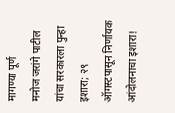मागण्या पूर्ण
मनोज जरांगे पाटील यांचा सरकारला पुन्हा इशारा; २९ ऑगस्टपासून निर्णायक आंदोलनाचा इशारा!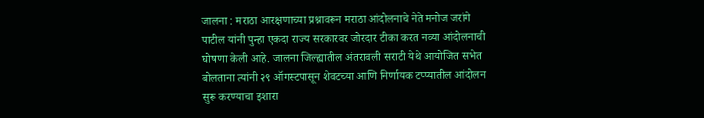जालना : मराठा आरक्षणाच्या प्रश्नावरून मराठा आंदोलनाचे नेते मनोज जरांगे पाटील यांनी पुन्हा एकदा राज्य सरकारवर जोरदार टीका करत नव्या आंदोलनाची घोषणा केली आहे. जालना जिल्ह्यातील अंतरावली सराटी येथे आयोजित सभेत बोलताना त्यांनी २९ ऑगस्टपासून शेवटच्या आणि निर्णायक टप्प्यातील आंदोलन सुरू करण्याचा इशारा